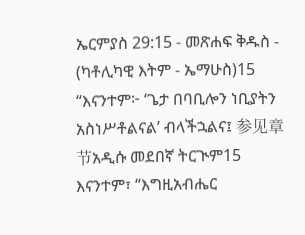ኤርምያስ 29:15 - መጽሐፍ ቅዱስ - (ካቶሊካዊ እትም - ኤማሁስ)15 “እናንተም፦ ‘ጌታ በባቢሎን ነቢያትን አስነሥቶልናል’ ብላችኋልና፤ 参见章节አዲሱ መደበኛ ትርጒም15 እናንተም፣ “እግዚአብሔር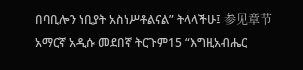በባቢሎን ነቢያት አስነሥቶልናል” ትላላችሁ፤ 参见章节አማርኛ አዲሱ መደበኛ ትርጉም15 “እግዚአብሔር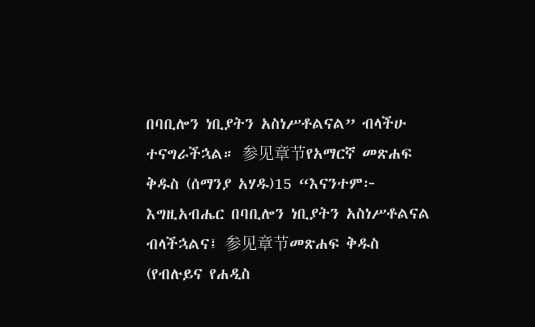በባቢሎን ነቢያትን አስነሥቶልናል” ብላችሁ ተናግራችኋል። 参见章节የአማርኛ መጽሐፍ ቅዱስ (ሰማንያ አሃዱ)15 “እናንተም፦ እግዚአብሔር በባቢሎን ነቢያትን አስነሥቶልናል ብላችኋልና፤ 参见章节መጽሐፍ ቅዱስ (የብሉይና የሐዲስ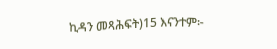ኪዳን መጻሕፍት)15 እናንተም፦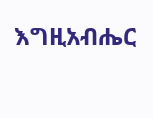እግዚአብሔር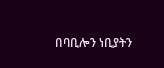በባቢሎን ነቢያትን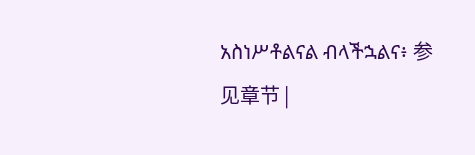አስነሥቶልናል ብላችኋልና፥ 参见章节 |